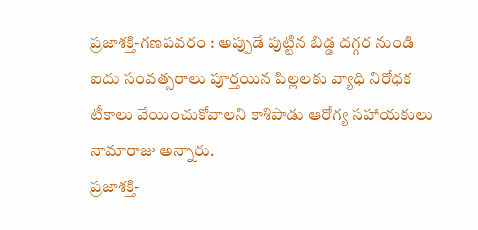ప్రజాశక్తి-గణపవరం : అప్పుడే పుట్టిన బిడ్డ దగ్గర నుండి ఐదు సంవత్సరాలు పూర్తయిన పిల్లలకు వ్యాధి నిరోధక టీకాలు వేయించుకోవాలని కాశిపాడు ఆరోగ్య సహాయకులు నామారాజు అన్నారు.
ప్రజాశక్తి-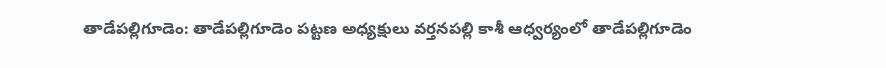తాడేపల్లిగూడెం: తాడేపల్లిగూడెం పట్టణ అధ్యక్షులు వర్తనపల్లి కాశీ ఆధ్వర్యంలో తాడేపల్లిగూడెం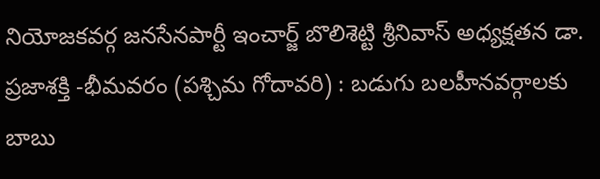నియోజకవర్గ జనసేనపార్టీ ఇంచార్జ్ బొలిశెట్టి శ్రీనివాస్ అధ్యక్షతన డా.
ప్రజాశక్తి -భీమవరం (పశ్చిమ గోదావరి) : బడుగు బలహీనవర్గాలకు బాబు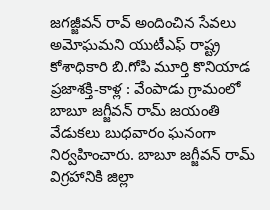జగజ్జీవన్ రావ్ అందించిన సేవలు అమోఘమని యుటీఎఫ్ రాష్ట్ర కోశాధికారి బి.గోపి మూర్తి కొనియాడ
ప్రజాశక్తి-కాళ్ల : వేంపాడు గ్రామంలో బాబూ జగ్జీవన్ రామ్ జయంతి వేడుకలు బుధవారం ఘనంగా నిర్వహించారు. బాబూ జగ్జీవన్ రామ్ విగ్రహానికి జిల్లా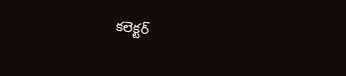కలెక్టర్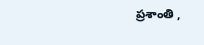ప్రశాంతి ,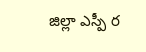జిల్లా ఎస్పీ ర